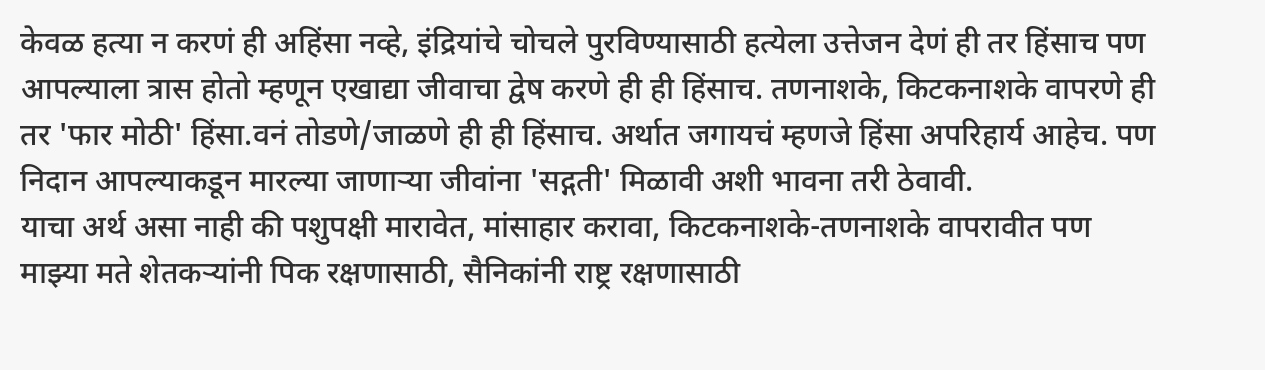केवळ हत्या न करणं ही अहिंसा नव्हे, इंद्रियांचे चोचले पुरविण्यासाठी हत्येला उत्तेजन देणं ही तर हिंसाच पण आपल्याला त्रास होतो म्हणून एखाद्या जीवाचा द्वेष करणे ही ही हिंसाच. तणनाशके, किटकनाशके वापरणे ही तर 'फार मोठी' हिंसा.वनं तोडणे/जाळणे ही ही हिंसाच. अर्थात जगायचं म्हणजे हिंसा अपरिहार्य आहेच. पण निदान आपल्याकडून मारल्या जाणाऱ्या जीवांना 'सद्गती' मिळावी अशी भावना तरी ठेवावी.
याचा अर्थ असा नाही की पशुपक्षी मारावेत, मांसाहार करावा, किटकनाशके-तणनाशके वापरावीत पण माझ्या मते शेतकऱ्यांनी पिक रक्षणासाठी, सैनिकांनी राष्ट्र रक्षणासाठी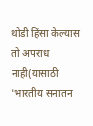थोडी हिंसा केल्यास तो अपराध नाही(यासाठी 'भारतीय सनातन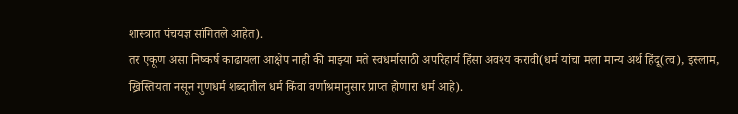शास्त्रात पंचयज्ञ सांगितले आहेत).
तर एकूण असा निष्कर्ष काढायला आक्षेप नाही की माझ्या मते स्वधर्मासाठी अपरिहार्य हिंसा अवश्य करावी(धर्म यांचा मला मान्य अर्थ हिंदू(त्व), इस्लाम, ख्रिस्तियता नसून गुणधर्म शब्दातील धर्म किंवा वर्णाश्रमानुसार प्राप्त होणारा धर्म आहे).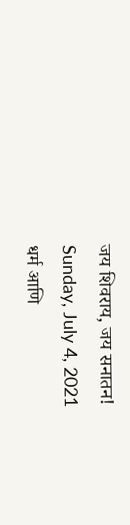जय शिवराय, जय सनातन!
Sunday, July 4, 2021
धर्म आणि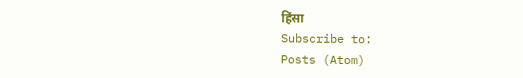हिंसा
Subscribe to:
Posts (Atom)